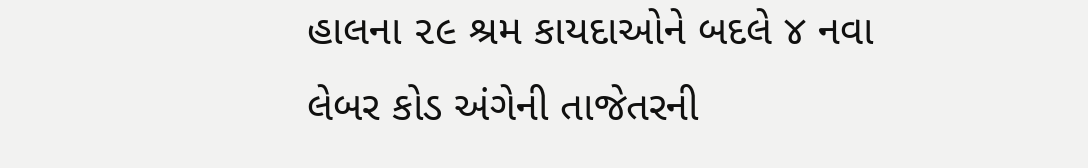હાલના ૨૯ શ્રમ કાયદાઓને બદલે ૪ નવા લેબર કોડ અંગેની તાજેતરની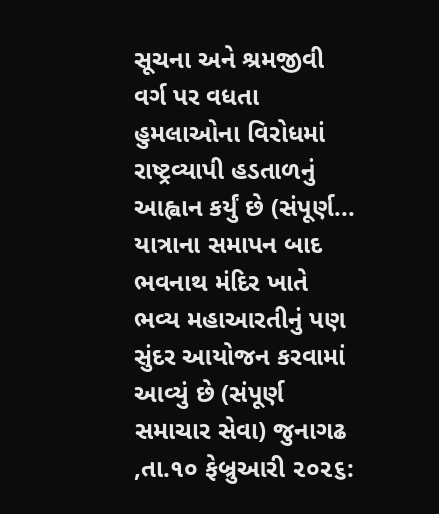સૂચના અને શ્રમજીવી વર્ગ પર વધતા હુમલાઓના વિરોધમાં રાષ્ટ્રવ્યાપી હડતાળનું આહ્વાન કર્યું છે (સંપૂર્ણ...
યાત્રાના સમાપન બાદ ભવનાથ મંદિર ખાતે ભવ્ય મહાઆરતીનું પણ સુંદર આયોજન કરવામાં આવ્યું છે (સંપૂર્ણ સમાચાર સેવા) જુનાગઢ ,તા.૧૦ ફેબ્રુઆરી ૨૦૨૬: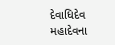દેવાધિદેવ મહાદેવના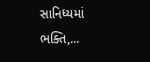સાનિધ્યમાં ભક્તિ,...